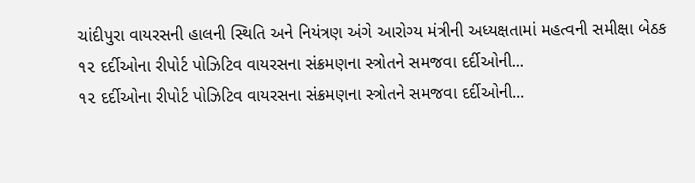ચાંદીપુરા વાયરસની હાલની સ્થિતિ અને નિયંત્રણ અંગે આરોગ્ય મંત્રીની અધ્યક્ષતામાં મહત્વની સમીક્ષા બેઠક
૧૨ દર્દીઓના રીપોર્ટ પોઝિટિવ વાયરસના સંક્રમણના સ્ત્રોતને સમજવા દર્દીઓની...
૧૨ દર્દીઓના રીપોર્ટ પોઝિટિવ વાયરસના સંક્રમણના સ્ત્રોતને સમજવા દર્દીઓની...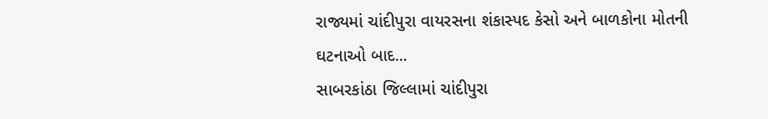રાજ્યમાં ચાંદીપુરા વાયરસના શંકાસ્પદ કેસો અને બાળકોના મોતની ઘટનાઓ બાદ...
સાબરકાંઠા જિલ્લામાં ચાંદીપુરા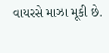વાયરસે માઝા મૂકી છે.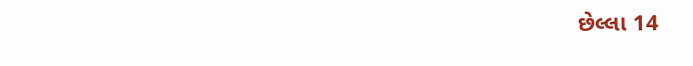છેલ્લા 14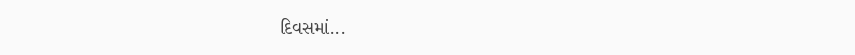દિવસમાં...